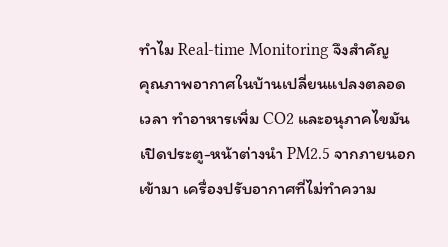ทำไม Real-time Monitoring จึงสำคัญ
คุณภาพอากาศในบ้านเปลี่ยนแปลงตลอดเวลา ทำอาหารเพิ่ม CO2 และอนุภาคไขมัน เปิดประตู-หน้าต่างนำ PM2.5 จากภายนอก เข้ามา เครื่องปรับอากาศที่ไม่ทำความ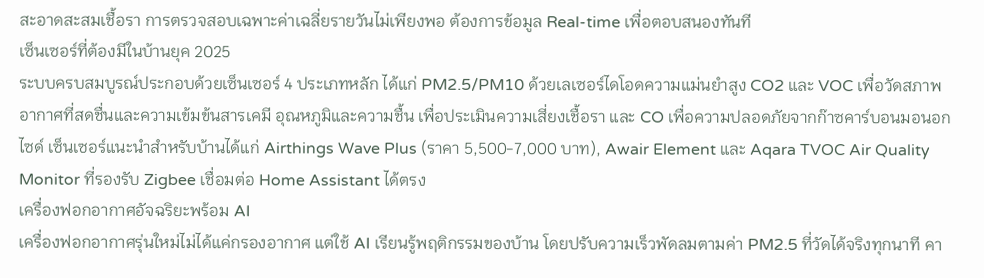สะอาดสะสมเชื้อรา การตรวจสอบเฉพาะค่าเฉลี่ยรายวันไม่เพียงพอ ต้องการข้อมูล Real-time เพื่อตอบสนองทันที
เซ็นเซอร์ที่ต้องมีในบ้านยุค 2025
ระบบครบสมบูรณ์ประกอบด้วยเซ็นเซอร์ 4 ประเภทหลัก ได้แก่ PM2.5/PM10 ด้วยเลเซอร์ไดโอดความแม่นยำสูง CO2 และ VOC เพื่อวัดสภาพอากาศที่สดชื่นและความเข้มข้นสารเคมี อุณหภูมิและความชื้น เพื่อประเมินความเสี่ยงเชื้อรา และ CO เพื่อความปลอดภัยจากก๊าซคาร์บอนมอนอกไซด์ เซ็นเซอร์แนะนำสำหรับบ้านได้แก่ Airthings Wave Plus (ราคา 5,500-7,000 บาท), Awair Element และ Aqara TVOC Air Quality Monitor ที่รองรับ Zigbee เชื่อมต่อ Home Assistant ได้ตรง
เครื่องฟอกอากาศอัจฉริยะพร้อม AI
เครื่องฟอกอากาศรุ่นใหม่ไม่ได้แค่กรองอากาศ แต่ใช้ AI เรียนรู้พฤติกรรมของบ้าน โดยปรับความเร็วพัดลมตามค่า PM2.5 ที่วัดได้จริงทุกนาที คา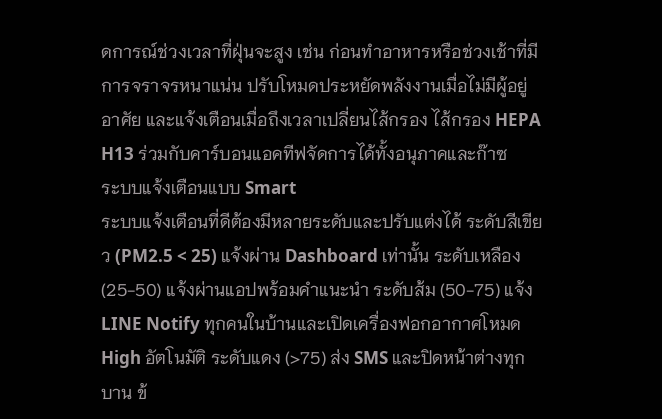ดการณ์ช่วงเวลาที่ฝุ่นจะสูง เช่น ก่อนทำอาหารหรือช่วงเช้าที่มีการจราจรหนาแน่น ปรับโหมดประหยัดพลังงานเมื่อไม่มีผู้อยู่อาศัย และแจ้งเตือนเมื่อถึงเวลาเปลี่ยนไส้กรอง ไส้กรอง HEPA H13 ร่วมกับคาร์บอนแอคทีฟจัดการได้ทั้งอนุภาคและก๊าซ
ระบบแจ้งเตือนแบบ Smart
ระบบแจ้งเตือนที่ดีต้องมีหลายระดับและปรับแต่งได้ ระดับสีเขียว (PM2.5 < 25) แจ้งผ่าน Dashboard เท่านั้น ระดับเหลือง (25-50) แจ้งผ่านแอปพร้อมคำแนะนำ ระดับส้ม (50-75) แจ้ง LINE Notify ทุกคนในบ้านและเปิดเครื่องฟอกอากาศโหมด High อัตโนมัติ ระดับแดง (>75) ส่ง SMS และปิดหน้าต่างทุกบาน ข้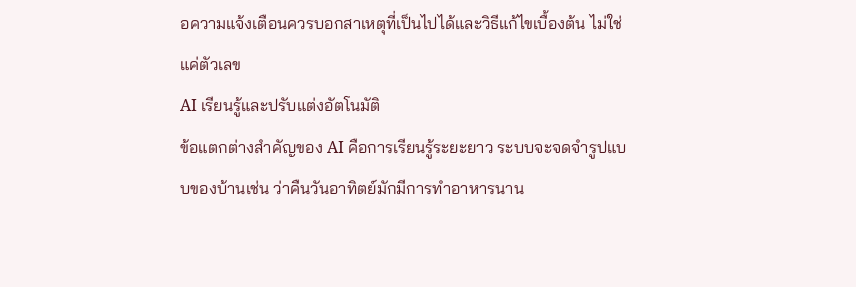อความแจ้งเตือนควรบอกสาเหตุที่เป็นไปได้และวิธีแก้ไขเบื้องต้น ไม่ใช่แค่ตัวเลข
AI เรียนรู้และปรับแต่งอัตโนมัติ
ข้อแตกต่างสำคัญของ AI คือการเรียนรู้ระยะยาว ระบบจะจดจำรูปแบบของบ้านเช่น ว่าคืนวันอาทิตย์มักมีการทำอาหารนาน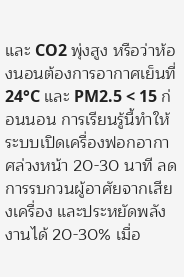และ CO2 พุ่งสูง หรือว่าห้องนอนต้องการอากาศเย็นที่ 24°C และ PM2.5 < 15 ก่อนนอน การเรียนรู้นี้ทำให้ระบบเปิดเครื่องฟอกอากาศล่วงหน้า 20-30 นาที ลดการรบกวนผู้อาศัยจากเสียงเครื่อง และประหยัดพลังงานได้ 20-30% เมื่อ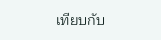เทียบกับ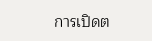การเปิดต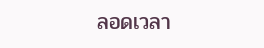ลอดเวลา